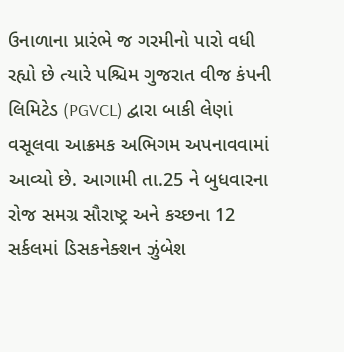ઉનાળાના પ્રારંભે જ ગરમીનો પારો વધી રહ્યો છે ત્યારે પશ્ચિમ ગુજરાત વીજ કંપની લિમિટેડ (PGVCL) દ્વારા બાકી લેણાં વસૂલવા આક્રમક અભિગમ અપનાવવામાં આવ્યો છે. આગામી તા.25 ને બુધવારના રોજ સમગ્ર સૌરાષ્ટ્ર અને કચ્છના 12 સર્કલમાં ડિસકનેક્શન ઝુંબેશ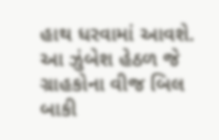હાથ ધરવામાં આવશે. આ ઝુંબેશ હેઠળ જે ગ્રાહકોના વીજ બિલ બાકી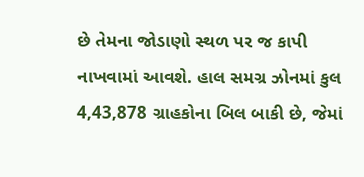છે તેમના જોડાણો સ્થળ પર જ કાપી નાખવામાં આવશે. હાલ સમગ્ર ઝોનમાં કુલ 4,43,878 ગ્રાહકોના બિલ બાકી છે, જેમાં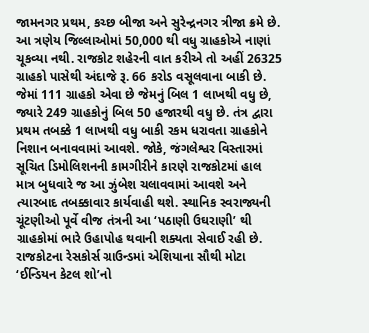જામનગર પ્રથમ, કચ્છ બીજા અને સુરેન્દ્રનગર ત્રીજા ક્રમે છે. આ ત્રણેય જિલ્લાઓમાં 50,000 થી વધુ ગ્રાહકોએ નાણાં ચૂકવ્યા નથી. રાજકોટ શહેરની વાત કરીએ તો અહીં 26325 ગ્રાહકો પાસેથી અંદાજે રૂ. 66 કરોડ વસૂલવાના બાકી છે. જેમાં 111 ગ્રાહકો એવા છે જેમનું બિલ 1 લાખથી વધુ છે, જ્યારે 249 ગ્રાહકોનું બિલ 50 હજારથી વધુ છે. તંત્ર દ્વારા પ્રથમ તબક્કે 1 લાખથી વધુ બાકી રકમ ધરાવતા ગ્રાહકોને નિશાન બનાવવામાં આવશે. જોકે, જંગલેશ્વર વિસ્તારમાં સૂચિત ડિમોલિશનની કામગીરીને કારણે રાજકોટમાં હાલ માત્ર બુધવારે જ આ ઝુંબેશ ચલાવવામાં આવશે અને ત્યારબાદ તબક્કાવાર કાર્યવાહી થશે. સ્થાનિક સ્વરાજ્યની ચૂંટણીઓ પૂર્વે વીજ તંત્રની આ ‘પઠાણી ઉઘરાણી’ થી ગ્રાહકોમાં ભારે ઉહાપોહ થવાની શક્યતા સેવાઈ રહી છે.
રાજકોટના રેસકોર્સ ગ્રાઉન્ડમાં એશિયાના સૌથી મોટા ‘ઈન્ડિયન કેટલ શો’નો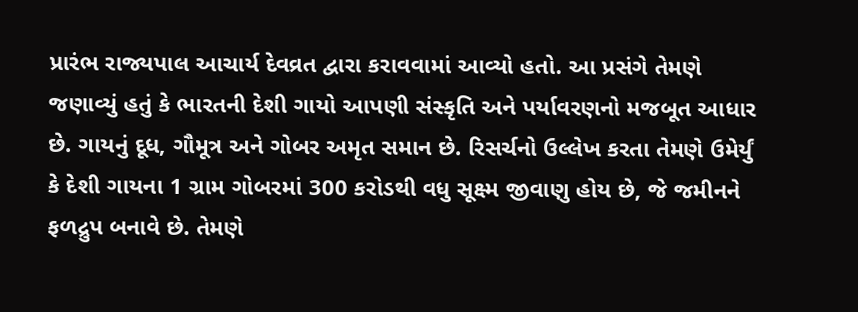પ્રારંભ રાજ્યપાલ આચાર્ય દેવવ્રત દ્વારા કરાવવામાં આવ્યો હતો. આ પ્રસંગે તેમણે જણાવ્યું હતું કે ભારતની દેશી ગાયો આપણી સંસ્કૃતિ અને પર્યાવરણનો મજબૂત આધાર છે. ગાયનું દૂધ, ગૌમૂત્ર અને ગોબર અમૃત સમાન છે. રિસર્ચનો ઉલ્લેખ કરતા તેમણે ઉમેર્યું કે દેશી ગાયના 1 ગ્રામ ગોબરમાં 300 કરોડથી વધુ સૂક્ષ્મ જીવાણુ હોય છે, જે જમીનને ફળદ્રુપ બનાવે છે. તેમણે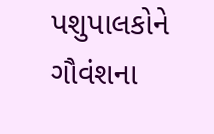પશુપાલકોને ગૌવંશના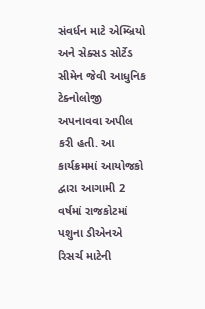સંવર્ધન માટે એમ્બ્રિયો અને સેક્સડ સોર્ટેડ સીમેન જેવી આધુનિક ટેક્નોલોજી અપનાવવા અપીલ કરી હતી. આ કાર્યક્રમમાં આયોજકો દ્વારા આગામી 2 વર્ષમાં રાજકોટમાં પશુના ડીએનએ રિસર્ચ માટેની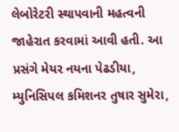લેબોરેટરી સ્થાપવાની મહત્વની જાહેરાત કરવામાં આવી હતી. આ પ્રસંગે મેયર નયના પેઢડીયા, મ્યુનિસિપલ કમિશનર તુષાર સુમેરા,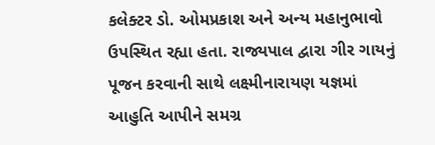કલેક્ટર ડો. ઓમપ્રકાશ અને અન્ય મહાનુભાવો ઉપસ્થિત રહ્યા હતા. રાજ્યપાલ દ્વારા ગીર ગાયનું પૂજન કરવાની સાથે લક્ષ્મીનારાયણ યજ્ઞમાં આહુતિ આપીને સમગ્ર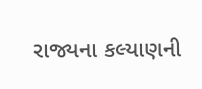રાજ્યના કલ્યાણની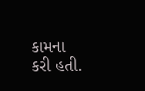કામના કરી હતી.